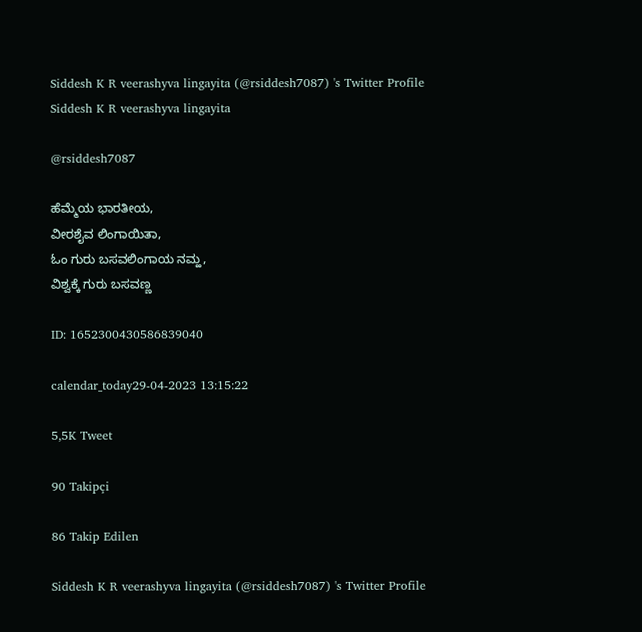Siddesh K R veerashyva lingayita (@rsiddesh7087) 's Twitter Profile
Siddesh K R veerashyva lingayita

@rsiddesh7087

ಹೆಮ್ಮೆಯ ಭಾರತೀಯ,
ವೀರಶೈವ ಲಿಂಗಾಯಿತಾ,
ಓಂ ಗುರು ಬಸವಲಿಂಗಾಯ ನಮ್ಹ,
ವಿಶ್ವಕ್ಕೆ ಗುರು ಬಸವಣ್ಣ

ID: 1652300430586839040

calendar_today29-04-2023 13:15:22

5,5K Tweet

90 Takipçi

86 Takip Edilen

Siddesh K R veerashyva lingayita (@rsiddesh7087) 's Twitter Profile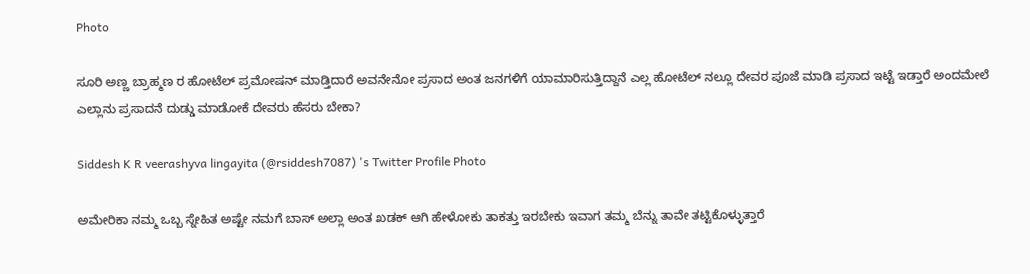Photo

ಸೂರಿ ಅಣ್ಣ ಬ್ರಾಹ್ಮಣ ರ ಹೋಟೆಲ್ ಪ್ರಮೋಷನ್ ಮಾಡ್ತಿದಾರೆ ಅವನೇನೋ ಪ್ರಸಾದ ಅಂತ ಜನಗಳಿಗೆ ಯಾಮಾರಿಸುತ್ತಿದ್ದಾನೆ ಎಲ್ಲ ಹೋಟೆಲ್ ನಲ್ಲೂ ದೇವರ ಪೂಜೆ ಮಾಡಿ ಪ್ರಸಾದ ಇಟ್ಟೆ ಇಡ್ತಾರೆ ಅಂದಮೇಲೆ ಎಲ್ಲಾನು ಪ್ರಸಾದನೆ ದುಡ್ಡು ಮಾಡೋಕೆ ದೇವರು ಹೆಸರು ಬೇಕಾ?

Siddesh K R veerashyva lingayita (@rsiddesh7087) 's Twitter Profile Photo

ಅಮೇರಿಕಾ ನಮ್ಮ ಒಬ್ಬ ಸ್ನೇಹಿತ ಅಷ್ಟೇ ನಮಗೆ ಬಾಸ್ ಅಲ್ಲಾ ಅಂತ ಖಡಕ್ ಆಗಿ ಹೇಳೋಕು ತಾಕತ್ತು ಇರಬೇಕು ಇವಾಗ ತಮ್ಮ ಬೆನ್ನು ತಾವೇ ತಟ್ಟಿಕೊಳ್ಳುತ್ತಾರೆ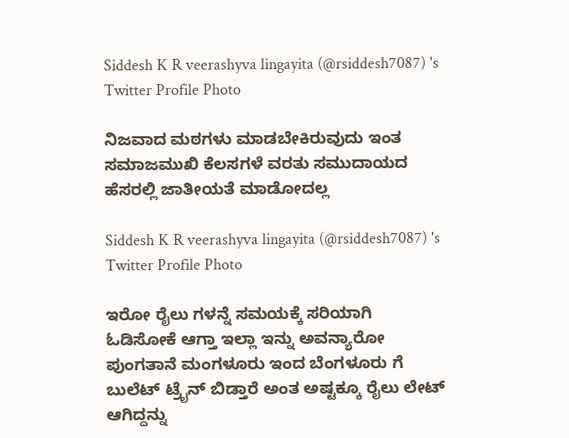Siddesh K R veerashyva lingayita (@rsiddesh7087) 's Twitter Profile Photo

ನಿಜವಾದ ಮಠಗಳು ಮಾಡಬೇಕಿರುವುದು ಇಂತ ಸಮಾಜಮುಖಿ ಕೆಲಸಗಳೆ ವರತು ಸಮುದಾಯದ ಹೆಸರಲ್ಲಿ ಜಾತೀಯತೆ ಮಾಡೋದಲ್ಲ

Siddesh K R veerashyva lingayita (@rsiddesh7087) 's Twitter Profile Photo

ಇರೋ ರೈಲು ಗಳನ್ನೆ ಸಮಯಕ್ಕೆ ಸರಿಯಾಗಿ ಓಡಿಸೋಕೆ ಆಗ್ತಾ ಇಲ್ಲಾ ಇನ್ನು ಅವನ್ಯಾರೋ ಪುಂಗತಾನೆ ಮಂಗಳೂರು ಇಂದ ಬೆಂಗಳೂರು ಗೆ ಬುಲೆಟ್ ಟ್ರೈನ್ ಬಿಡ್ತಾರೆ ಅಂತ ಅಷ್ಟಕ್ಕೂ ರೈಲು ಲೇಟ್ ಆಗಿದ್ದನ್ನು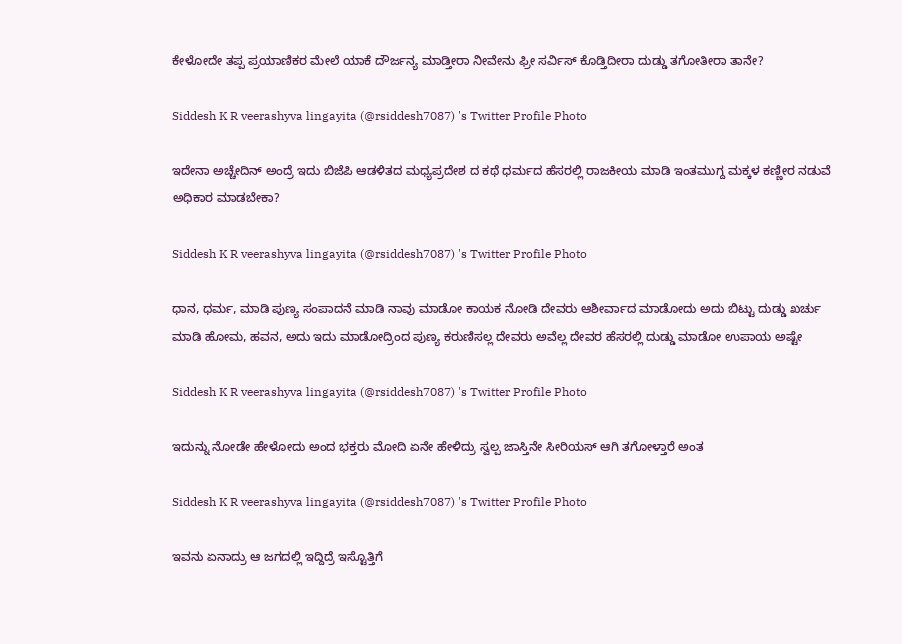ಕೇಳೋದೇ ತಪ್ಪ ಪ್ರಯಾಣಿಕರ ಮೇಲೆ ಯಾಕೆ ದೌರ್ಜನ್ಯ ಮಾಡ್ತೀರಾ ನೀವೇನು ಫ್ರೀ ಸರ್ವಿಸ್ ಕೊಡ್ತಿದೀರಾ ದುಡ್ಡು ತಗೋತೀರಾ ತಾನೇ?

Siddesh K R veerashyva lingayita (@rsiddesh7087) 's Twitter Profile Photo

ಇದೇನಾ ಅಚ್ಚೇದಿನ್ ಅಂದ್ರೆ ಇದು ಬಿಜೆಪಿ ಆಡಳಿತದ ಮಧ್ಯಪ್ರದೇಶ ದ ಕಥೆ ಧರ್ಮದ ಹೆಸರಲ್ಲಿ ರಾಜಕೀಯ ಮಾಡಿ ಇಂತಮುಗ್ದ ಮಕ್ಕಳ ಕಣ್ಣೀರ ನಡುವೆ ಅಧಿಕಾರ ಮಾಡಬೇಕಾ?

Siddesh K R veerashyva lingayita (@rsiddesh7087) 's Twitter Profile Photo

ಧಾನ, ಧರ್ಮ, ಮಾಡಿ ಪುಣ್ಯ ಸಂಪಾದನೆ ಮಾಡಿ ನಾವು ಮಾಡೋ ಕಾಯಕ ನೋಡಿ ದೇವರು ಆಶೀರ್ವಾದ ಮಾಡೋದು ಅದು ಬಿಟ್ಟು ದುಡ್ಡು ಖರ್ಚು ಮಾಡಿ ಹೋಮ, ಹವನ, ಅದು ಇದು ಮಾಡೋದ್ರಿಂದ ಪುಣ್ಯ ಕರುಣಿಸಲ್ಲ ದೇವರು ಅವೆಲ್ಲ ದೇವರ ಹೆಸರಲ್ಲಿ ದುಡ್ಡು ಮಾಡೋ ಉಪಾಯ ಅಷ್ಟೇ

Siddesh K R veerashyva lingayita (@rsiddesh7087) 's Twitter Profile Photo

ಇದುನ್ನು ನೋಡೇ ಹೇಳೋದು ಅಂದ ಭಕ್ತರು ಮೋದಿ ಏನೇ ಹೇಳಿದ್ರು ಸ್ವಲ್ಪ ಜಾಸ್ತಿನೇ ಸೀರಿಯಸ್ ಆಗಿ ತಗೋಳ್ತಾರೆ ಅಂತ

Siddesh K R veerashyva lingayita (@rsiddesh7087) 's Twitter Profile Photo

ಇವನು ಏನಾದ್ರು ಆ ಜಗದಲ್ಲಿ ಇದ್ದಿದ್ರೆ ಇಸ್ಟೊತ್ತಿಗೆ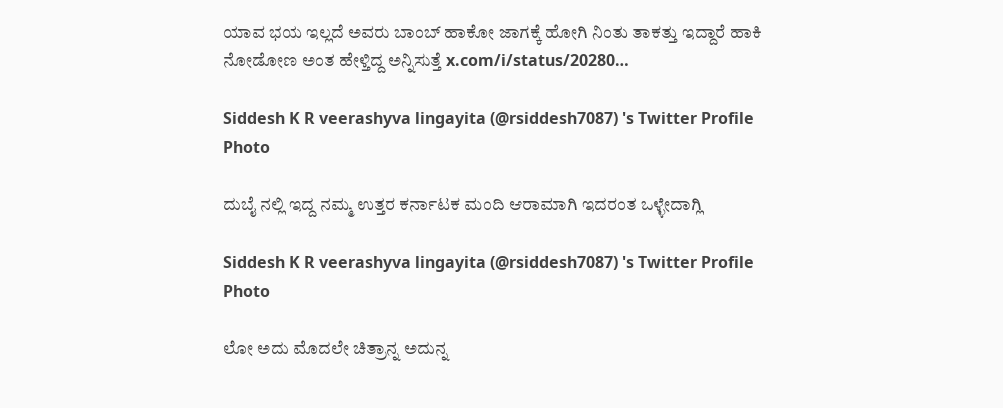ಯಾವ ಭಯ ಇಲ್ಲದೆ ಅವರು ಬಾಂಬ್ ಹಾಕೋ ಜಾಗಕ್ಕೆ ಹೋಗಿ ನಿಂತು ತಾಕತ್ತು ಇದ್ದಾರೆ ಹಾಕಿ ನೋಡೋಣ ಅಂತ ಹೇಳ್ತಿದ್ದ ಅನ್ನಿಸುತ್ತೆ x.com/i/status/20280…

Siddesh K R veerashyva lingayita (@rsiddesh7087) 's Twitter Profile Photo

ದುಬೈ ನಲ್ಲಿ ಇದ್ದ ನಮ್ಮ ಉತ್ತರ ಕರ್ನಾಟಕ ಮಂದಿ ಆರಾಮಾಗಿ ಇದರಂತ ಒಳ್ಳೇದಾಗ್ಲಿ

Siddesh K R veerashyva lingayita (@rsiddesh7087) 's Twitter Profile Photo

ಲೋ ಅದು ಮೊದಲೇ ಚಿತ್ರಾನ್ನ ಅದುನ್ನ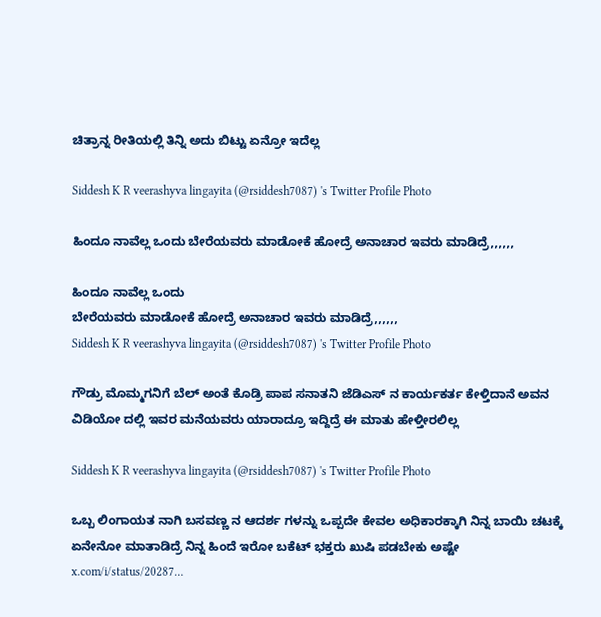ಚಿತ್ರಾನ್ನ ರೀತಿಯಲ್ಲಿ ತಿನ್ನಿ ಅದು ಬಿಟ್ಟು ಏನ್ರೋ ಇದೆಲ್ಲ

Siddesh K R veerashyva lingayita (@rsiddesh7087) 's Twitter Profile Photo

ಹಿಂದೂ ನಾವೆಲ್ಲ ಒಂದು ಬೇರೆಯವರು ಮಾಡೋಕೆ ಹೋದ್ರೆ ಅನಾಚಾರ ಇವರು ಮಾಡಿದ್ರೆ,,,,,,

ಹಿಂದೂ ನಾವೆಲ್ಲ ಒಂದು
ಬೇರೆಯವರು ಮಾಡೋಕೆ ಹೋದ್ರೆ ಅನಾಚಾರ ಇವರು ಮಾಡಿದ್ರೆ,,,,,,
Siddesh K R veerashyva lingayita (@rsiddesh7087) 's Twitter Profile Photo

ಗೌಡ್ರು ಮೊಮ್ಮಗನಿಗೆ ಬೆಲ್ ಅಂತೆ ಕೊಡ್ರಿ ಪಾಪ ಸನಾತನಿ ಜೆಡಿಎಸ್ ನ ಕಾರ್ಯಕರ್ತ ಕೇಳ್ತಿದಾನೆ ಅವನ ವಿಡಿಯೋ ದಲ್ಲಿ ಇವರ ಮನೆಯವರು ಯಾರಾದ್ರೂ ಇದ್ದಿದ್ರೆ ಈ ಮಾತು ಹೇಳ್ತೀರಲಿಲ್ಲ

Siddesh K R veerashyva lingayita (@rsiddesh7087) 's Twitter Profile Photo

ಒಬ್ಬ ಲಿಂಗಾಯತ ನಾಗಿ ಬಸವಣ್ಣ ನ ಆದರ್ಶ ಗಳನ್ನು ಒಪ್ಪದೇ ಕೇವಲ ಅಧಿಕಾರಕ್ಕಾಗಿ ನಿನ್ನ ಬಾಯಿ ಚಟಕ್ಕೆ ಏನೇನೋ ಮಾತಾಡಿದ್ರೆ ನಿನ್ನ ಹಿಂದೆ ಇರೋ ಬಕೆಟ್ ಭಕ್ತರು ಖುಷಿ ಪಡಬೇಕು ಅಷ್ಟೇ x.com/i/status/20287…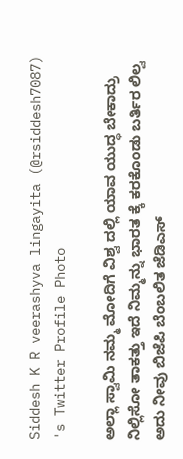Siddesh K R veerashyva lingayita (@rsiddesh7087) 's Twitter Profile Photo

ಅಲ್ಲಾ ಸ್ವಾಮಿ ನಮ್ಮ ಮೋದಿಗೆ ವಿಶ್ವ ದಲ್ಲಿ ಯಾವ ಯುದ್ಧ ಬೇಕಾದ್ರು ನಿಲ್ಲಿಸೋ ತಾಕತ್ತು ಇದೆ ನಿಮ್ಮನ್ನು ಭಾರತ ಕ್ಕೆ ಕರಕೊಂಡು ಬರ್ತಿರ ಲಿಲ್ವ ಅದು ನೀವು ಬಿಜೆಪಿ ಬೆಂಬಲಿತ ಜೆಡಿಎಸ್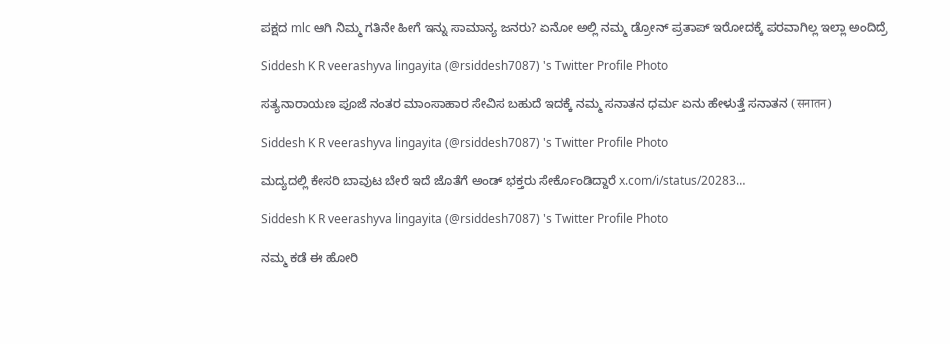ಪಕ್ಷದ mlc ಆಗಿ ನಿಮ್ಮ ಗತಿನೇ ಹೀಗೆ ಇನ್ನು ಸಾಮಾನ್ಯ ಜನರು? ಏನೋ ಅಲ್ಲಿ ನಮ್ಮ ಡ್ರೋನ್ ಪ್ರತಾಪ್ ಇರೋದಕ್ಕೆ ಪರವಾಗಿಲ್ಲ ಇಲ್ಲಾ ಅಂದಿದ್ರೆ

Siddesh K R veerashyva lingayita (@rsiddesh7087) 's Twitter Profile Photo

ಸತ್ಯನಾರಾಯಣ ಪೂಜೆ ನಂತರ ಮಾಂಸಾಹಾರ ಸೇವಿಸ ಬಹುದೆ ಇದಕ್ಕೆ ನಮ್ಮ ಸನಾತನ ಧರ್ಮ ಏನು ಹೇಳುತ್ತೆ ಸನಾತನ (सनातन)

Siddesh K R veerashyva lingayita (@rsiddesh7087) 's Twitter Profile Photo

ಮದ್ಯದಲ್ಲಿ ಕೇಸರಿ ಬಾವುಟ ಬೇರೆ ಇದೆ ಜೊತೆಗೆ ಅಂಡ್ ಭಕ್ತರು ಸೇರ್ಕೊಂಡಿದ್ದಾರೆ x.com/i/status/20283…

Siddesh K R veerashyva lingayita (@rsiddesh7087) 's Twitter Profile Photo

ನಮ್ಮ ಕಡೆ ಈ ಹೋರಿ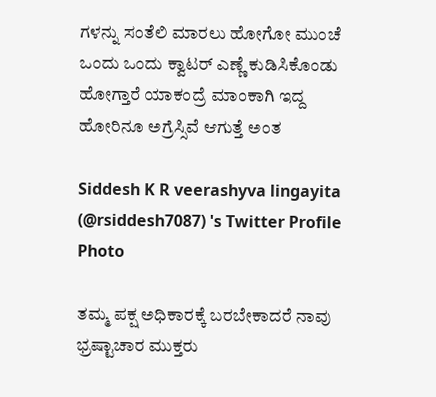ಗಳನ್ನು ಸಂತೆಲಿ ಮಾರಲು ಹೋಗೋ ಮುಂಚೆ ಒಂದು ಒಂದು ಕ್ವಾಟರ್ ಎಣ್ಣೆ ಕುಡಿಸಿಕೊಂಡು ಹೋಗ್ತಾರೆ ಯಾಕಂದ್ರೆ ಮಾಂಕಾಗಿ ಇದ್ದ ಹೋರಿನೂ ಅಗ್ರೆಸ್ಸಿವೆ ಆಗುತ್ತೆ ಅಂತ

Siddesh K R veerashyva lingayita (@rsiddesh7087) 's Twitter Profile Photo

ತಮ್ಮ ಪಕ್ಷ ಅಧಿಕಾರಕ್ಕೆ ಬರಬೇಕಾದರೆ ನಾವು ಭ್ರಷ್ಟಾಚಾರ ಮುಕ್ತರು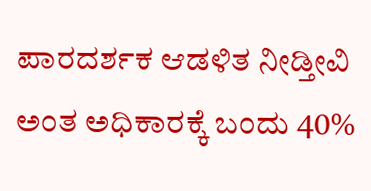ಪಾರದರ್ಶಕ ಆಡಳಿತ ನೀಡ್ತೀವಿ ಅಂತ ಅಧಿಕಾರಕ್ಕೆ ಬಂದು 40%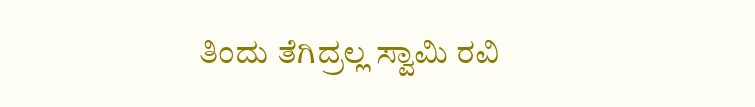ತಿಂದು ತೆಗಿದ್ರಲ್ಲ ಸ್ವಾಮಿ ರವಿ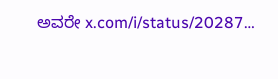ಅವರೇ x.com/i/status/20287…